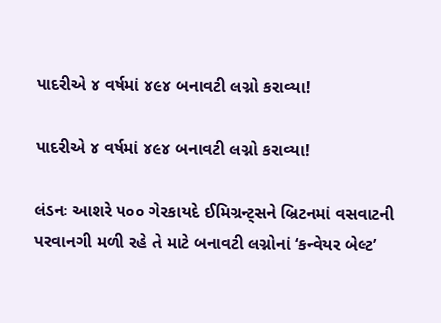પાદરીએ ૪ વર્ષમાં ૪૯૪ બનાવટી લગ્નો કરાવ્યા!

પાદરીએ ૪ વર્ષમાં ૪૯૪ બનાવટી લગ્નો કરાવ્યા!

લંડનઃ આશરે ૫૦૦ ગેરકાયદે ઈમિગ્રન્ટ્સને બ્રિટનમાં વસવાટની પરવાનગી મળી રહે તે માટે બનાવટી લગ્નોનાં ‘કન્વેયર બેલ્ટ’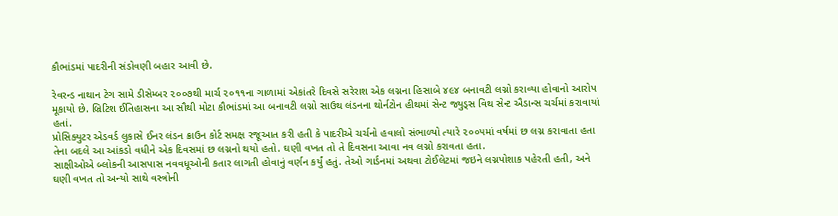કૌભાંડમાં પાદરીની સંડોવણી બહાર આવી છે.

રેવરન્ડ નાથાન ટેગ સામે ડીસેમ્બર ૨૦૦૭થી માર્ચ ૨૦૧૧ના ગાળામાં એકાંતરે દિવસે સરેરાશ એક લગ્નના હિસાબે ૪૯૪ બનાવટી લગ્નો કરાવ્યા હોવાનો આરોપ મૂકાયો છે. બ્રિટિશ ઈતિહાસના આ સૌથી મોટા કૌભાંડમાં આ બનાવટી લગ્નો સાઉથ લંડનના થોર્નટોન હીથમાં સેન્ટ જ્યુડ્સ વિથ સેન્ટ ઐડાન્સ ચર્ચમાં કરાવાયાં હતાં.
પ્રોસિક્યુટર એડવર્ડ લુકાસે ઈનર લંડન ક્રાઉન કોર્ટ સમક્ષ રજૂઆત કરી હતી કે પાદરીએ ચર્ચનો હવાલો સંભાળ્યો ત્યારે ૨૦૦૫માં વર્ષમાં છ લગ્ન કરાવાતા હતા તેના બદલે આ આંકડો વધીને એક દિવસમાં છ લગ્નનો થયો હતો. ઘણી વખત તો તે દિવસના આવા નવ લગ્નો કરાવતા હતા.
સાક્ષીઓએ બ્લોકની આસપાસ નવવધૂઓની કતાર લાગતી હોવાનું વર્ણન કર્યું હતું. તેઓ ગાર્ડનમાં અથવા ટોઈલેટમાં જઇને લગ્નપોશાક પહેરતી હતી, અને ઘણી વખત તો અન્યો સાથે વસ્ત્રોની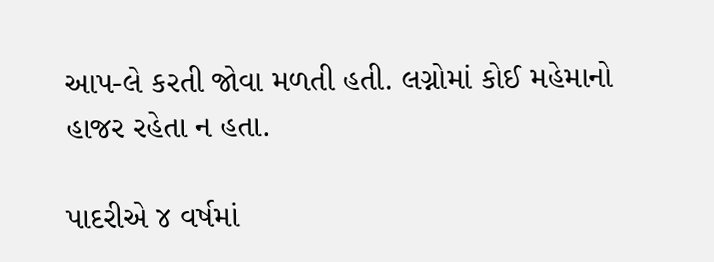આપ-લે કરતી જોવા મળતી હતી. લગ્નોમાં કોઈ મહેમાનો હાજર રહેતા ન હતા.

પાદરીએ ૪ વર્ષમાં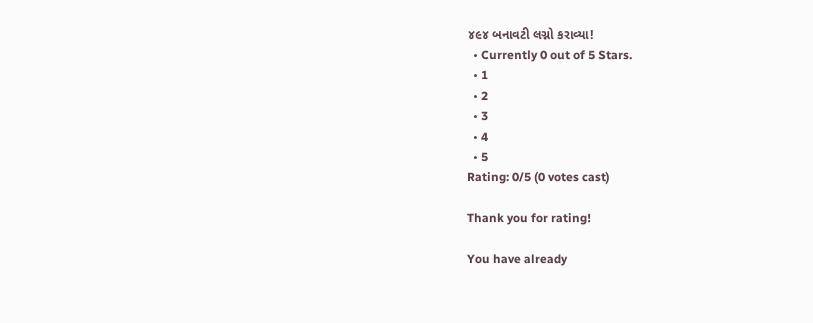૪૯૪ બનાવટી લગ્નો કરાવ્યા!
  • Currently 0 out of 5 Stars.
  • 1
  • 2
  • 3
  • 4
  • 5
Rating: 0/5 (0 votes cast)

Thank you for rating!

You have already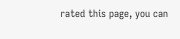rated this page, you can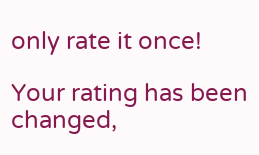only rate it once!

Your rating has been changed,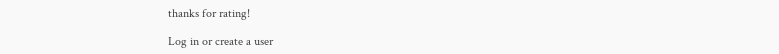thanks for rating!

Log in or create a user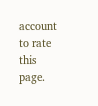account to rate this page.